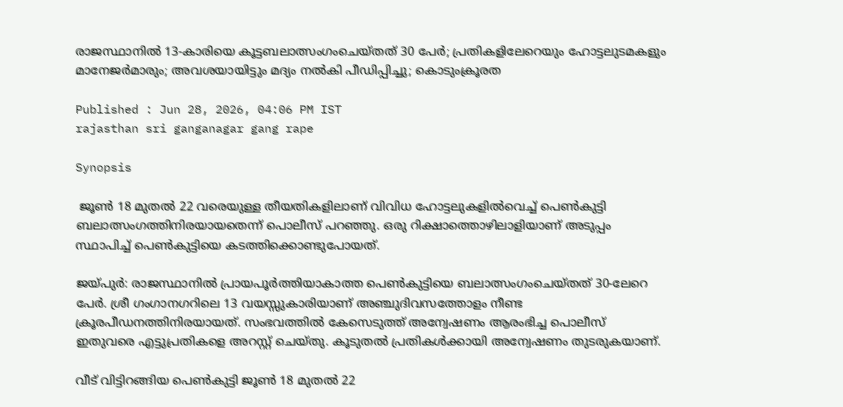രാജസ്ഥാനിൽ 13-കാരിയെ കൂട്ടബലാത്സംഗംചെയ്തത് 30 പേ‍ർ; പ്രതികളിലേറെയും ഹോട്ടലുടമകളും മാനേജർമാരും; അവശയായിട്ടും മദ്യം നൽകി പീഡിപ്പിച്ചു; കൊടുംക്രൂരത

Published : Jun 28, 2026, 04:06 PM IST
rajasthan sri ganganagar gang rape

Synopsis

 ജൂൺ 18 മുതൽ 22 വരെയുള്ള തീയതികളിലാണ് വിവിധ ഹോട്ടലുകളിൽവെച്ച് പെൺകുട്ടി ബലാത്സംഗത്തിനിരയായതെന്ന് പൊലീസ് പറഞ്ഞു. ഒരു റിക്ഷാത്തൊഴിലാളിയാണ് അടുപ്പം സ്ഥാപിച്ച് പെൺകുട്ടിയെ കടത്തിക്കൊണ്ടുപോയത്.

ജയ്പുർ: രാജസ്ഥാനിൽ പ്രായപൂർത്തിയാകാത്ത പെൺകുട്ടിയെ ബലാത്സംഗംചെയ്തത് 30-ലേറെ പേർ. ശ്രീ ഗംഗാനഗറിലെ 13 വയസ്സുകാരിയാണ് അഞ്ചുദിവസത്തോളം നീണ്ട ക്രൂരപീഡനത്തിനിരയായത്. സംഭവത്തിൽ കേസെടുത്ത് അന്വേഷണം ആരംഭിച്ച പൊലീസ് ഇതുവരെ എട്ടുപ്രതികളെ അറസ്റ്റ് ചെയ്തു. കൂടുതൽ പ്രതികൾക്കായി അന്വേഷണം തുടരുകയാണ്.

വീട് വിട്ടിറങ്ങിയ പെൺകുട്ടി ജൂൺ 18 മുതൽ 22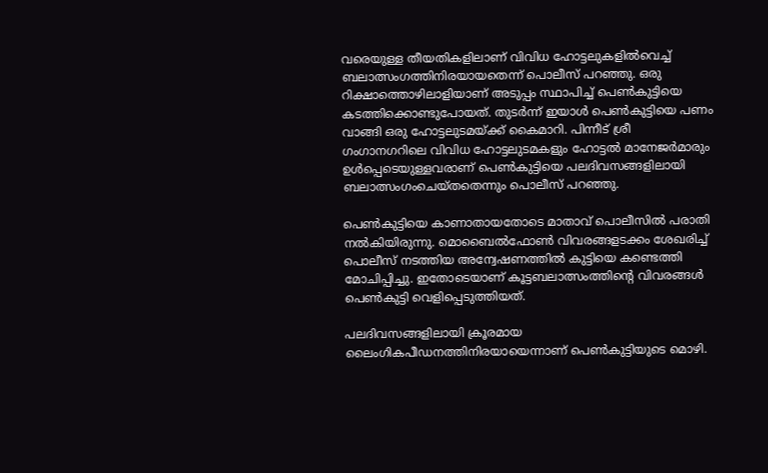വരെയുള്ള തീയതികളിലാണ് വിവിധ ഹോട്ടലുകളിൽവെച്ച് ബലാത്സംഗത്തിനിരയായതെന്ന് പൊലീസ് പറഞ്ഞു. ഒരു റിക്ഷാത്തൊഴിലാളിയാണ് അടുപ്പം സ്ഥാപിച്ച് പെൺകുട്ടിയെ കടത്തിക്കൊണ്ടുപോയത്. തുട‍‍ർന്ന് ഇയാൾ പെൺകുട്ടിയെ പണം വാങ്ങി ഒരു ഹോട്ടലുടമയ്ക്ക് കൈമാറി. പിന്നീട് ശ്രീ ഗംഗാനഗറിലെ വിവിധ ഹോട്ടലുടമകളും ഹോട്ടൽ മാനേജർമാരും ഉൾപ്പെടെയുള്ളവരാണ് പെൺകുട്ടിയെ പലദിവസങ്ങളിലായി ബലാത്സംഗംചെയ്തതെന്നും പൊലീസ് പറഞ്ഞു.

പെൺകുട്ടിയെ കാണാതായതോടെ മാതാവ് പൊലീസിൽ പരാതി നൽകിയിരുന്നു. മൊബൈൽഫോൺ വിവരങ്ങളടക്കം ശേഖരിച്ച് പൊലീസ് നടത്തിയ അന്വേഷണത്തിൽ കുട്ടിയെ കണ്ടെത്തി മോചിപ്പിച്ചു. ഇതോടെയാണ് കൂട്ടബലാത്സംത്തിന്റെ വിവരങ്ങൾ പെൺകുട്ടി വെളിപ്പെടുത്തിയത്.

പലദിവസങ്ങളിലായി ക്രൂരമായ ലൈംഗികപീഡനത്തിനിരയായെന്നാണ് പെൺകുട്ടിയുടെ മൊഴി.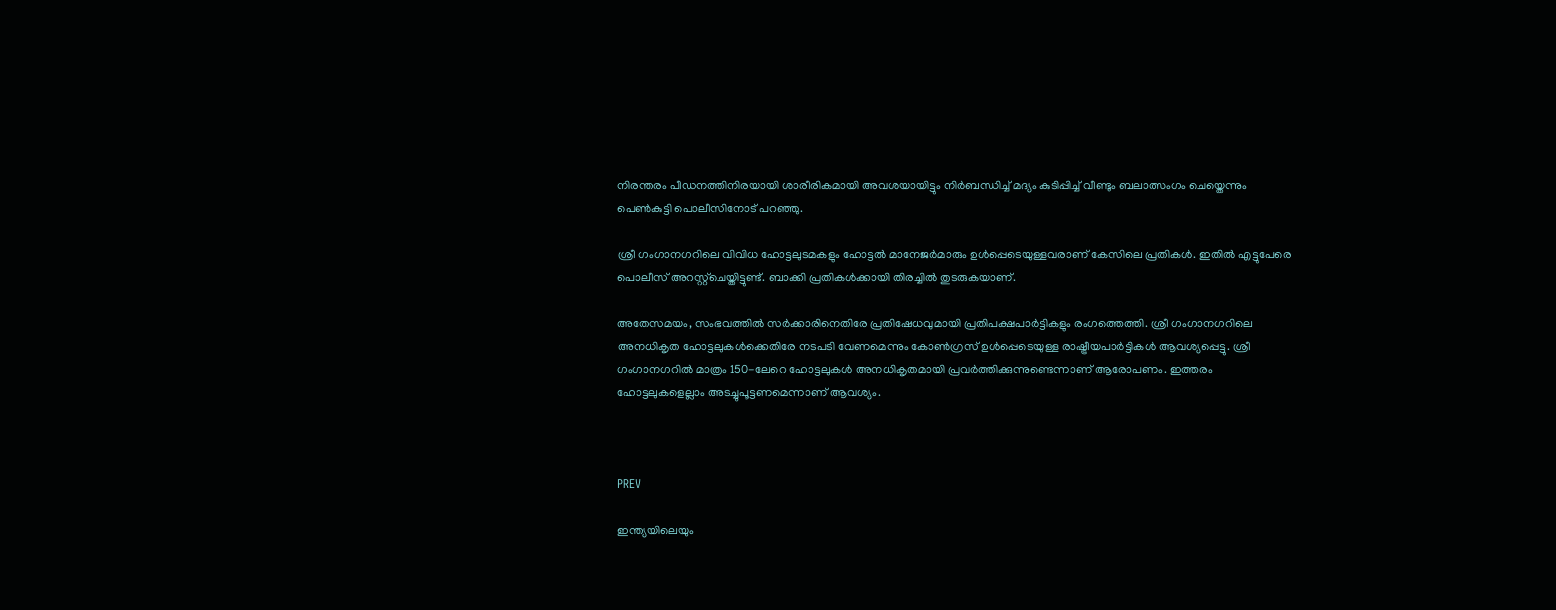നിരന്തരം പീഡനത്തിനിരയായി ശാരീരികമായി അവശയായിട്ടും നിർബന്ധിച്ച് മദ്യം കുടിപ്പിച്ച് വീണ്ടും ബലാത്സംഗം ചെയ്തെന്നും പെൺകുട്ടി പൊലീസിനോട് പറഞ്ഞു.

ശ്രീ ഗംഗാനഗറിലെ വിവിധ ഹോട്ടലുടമകളും ഹോട്ടൽ മാനേജർമാരും ഉൾപ്പെടെയുള്ളവരാണ് കേസിലെ പ്രതികൾ. ഇതിൽ എട്ടുപേരെ പൊലീസ് അറസ്റ്റ്ചെയ്തിട്ടുണ്ട്. ബാക്കി പ്രതികൾക്കായി തിരച്ചിൽ തുടരുകയാണ്.

അതേസമയം, സംഭവത്തിൽ സർക്കാരിനെതിരേ പ്രതിഷേധവുമായി പ്രതിപക്ഷപാർട്ടികളും രംഗത്തെത്തി. ശ്രീ ഗംഗാനഗറിലെ അനധികൃത ഹോട്ടലുകൾക്കെതിരേ നടപടി വേണമെന്നും കോൺഗ്രസ് ഉൾപ്പെടെയുള്ള രാഷ്ട്രീയപാർട്ടികൾ ആവശ്യപ്പെട്ടു. ശ്രീ ഗംഗാനഗറിൽ മാത്രം 150-ലേറെ ഹോട്ടലുകൾ അനധികൃതമായി പ്രവർത്തിക്കുന്നുണ്ടെന്നാണ് ആരോപണം. ഇത്തരം ഹോട്ടലുകളെല്ലാം അടച്ചുപൂട്ടണമെന്നാണ് ആവശ്യം.



PREV

ഇന്ത്യയിലെയും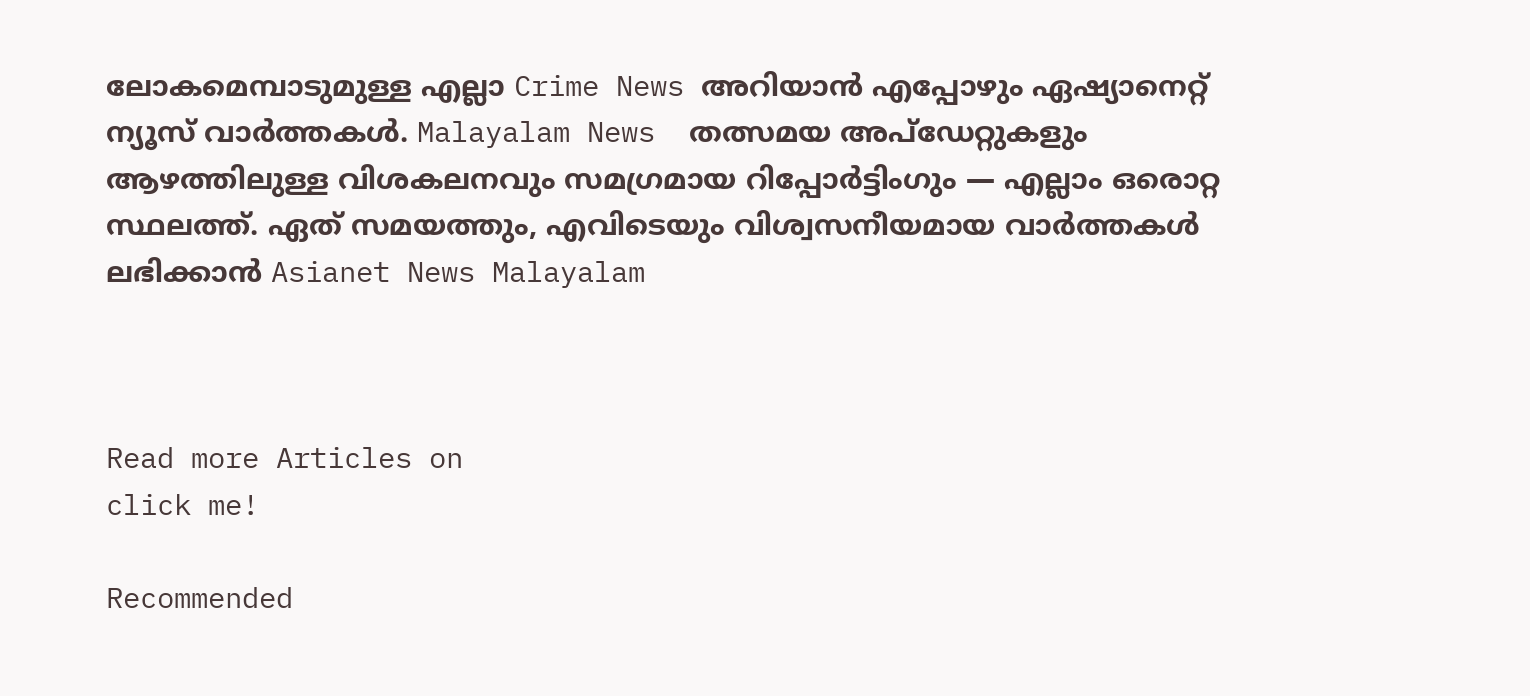ലോകമെമ്പാടുമുള്ള എല്ലാ Crime News അറിയാൻ എപ്പോഴും ഏഷ്യാനെറ്റ് ന്യൂസ് വാർത്തകൾ. Malayalam News  തത്സമയ അപ്‌ഡേറ്റുകളും ആഴത്തിലുള്ള വിശകലനവും സമഗ്രമായ റിപ്പോർട്ടിംഗും — എല്ലാം ഒരൊറ്റ സ്ഥലത്ത്. ഏത് സമയത്തും, എവിടെയും വിശ്വസനീയമായ വാർത്തകൾ ലഭിക്കാൻ Asianet News Malayalam



Read more Articles on
click me!

Recommended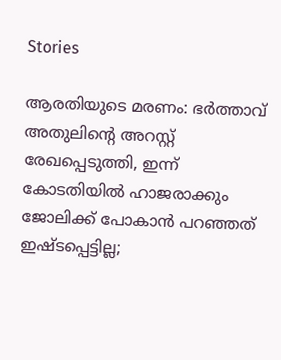Stories

ആരതിയുടെ മരണം: ഭർത്താവ് അതുലിന്റെ അറസ്റ്റ് രേഖപ്പെടുത്തി, ഇന്ന് കോടതിയിൽ ഹാജരാക്കും‌‌‌
ജോലിക്ക് പോകാൻ പറഞ്ഞത് ഇഷ്ടപ്പെട്ടില്ല;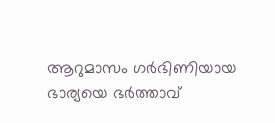ആറുമാസം ഗർഭിണിയായ ഭാര്യയെ ഭർത്താവ്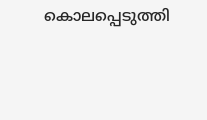കൊലപ്പെടുത്തി